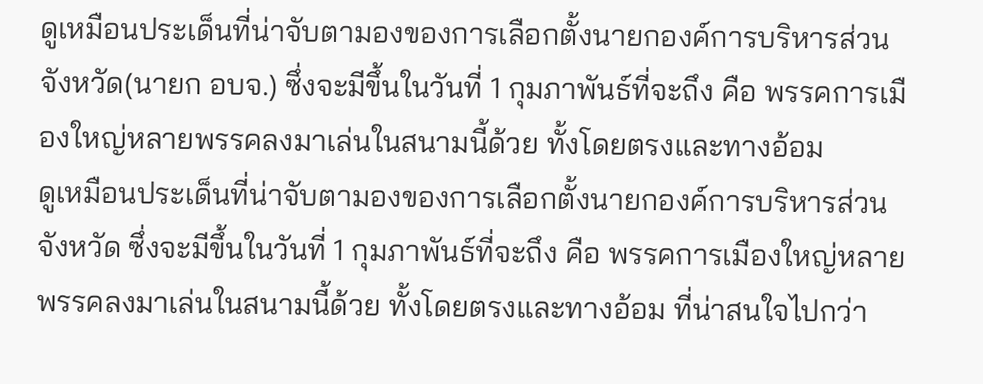ดูเหมือนประเด็นที่น่าจับตามองของการเลือกตั้งนายกองค์การบริหารส่วนจังหวัด(นายก อบจ.) ซึ่งจะมีขึ้นในวันที่ 1 กุมภาพันธ์ที่จะถึง คือ พรรคการเมืองใหญ่หลายพรรคลงมาเล่นในสนามนี้ด้วย ทั้งโดยตรงและทางอ้อม
ดูเหมือนประเด็นที่น่าจับตามองของการเลือกตั้งนายกองค์การบริหารส่วนจังหวัด ซึ่งจะมีขึ้นในวันที่ 1 กุมภาพันธ์ที่จะถึง คือ พรรคการเมืองใหญ่หลายพรรคลงมาเล่นในสนามนี้ด้วย ทั้งโดยตรงและทางอ้อม ที่น่าสนใจไปกว่า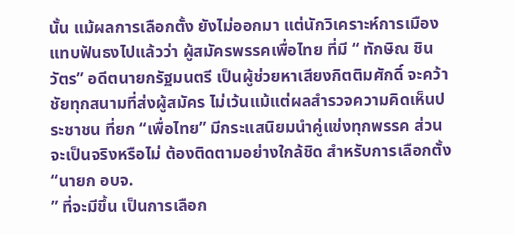นั้น แม้ผลการเลือกตั้ง ยังไม่ออกมา แต่นักวิเคราะห์การเมืองแทบฟันธงไปแล้วว่า ผู้สมัครพรรคเพื่อไทย ที่มี “ ทักษิณ ชินวัตร” อดีตนายกรัฐมนตรี เป็นผู้ช่วยหาเสียงกิตติมศักดิ์ จะคว้าชัยทุกสนามที่ส่งผู้สมัคร ไม่เว้นแม้แต่ผลสำรวจความคิดเห็นประชาชน ที่ยก “เพื่อไทย” มีกระแสนิยมนำคู่แข่งทุกพรรค ส่วนจะเป็นจริงหรือไม่ ต้องติดตามอย่างใกล้ชิด สำหรับการเลือกตั้ง “นายก อบจ.
” ที่จะมีขึ้น เป็นการเลือก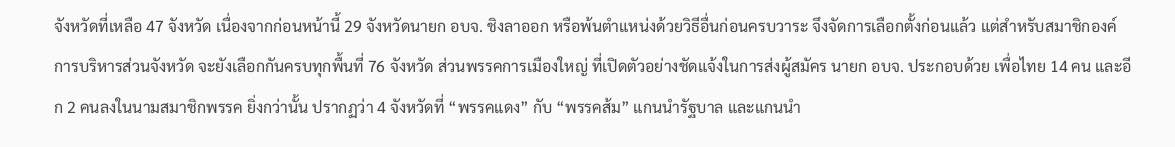จังหวัดที่เหลือ 47 จังหวัด เนื่องจากก่อนหน้านี้ 29 จังหวัดนายก อบจ. ชิงลาออก หรือพ้นตำแหน่งด้วยวิธีอื่นก่อนครบวาระ จึงจัดการเลือกตั้งก่อนแล้ว แต่สำหรับสมาชิกองค์การบริหารส่วนจังหวัด จะยังเลือกกันครบทุกพื้นที่ 76 จังหวัด ส่วนพรรคการเมืองใหญ่ ที่เปิดตัวอย่างชัดแจ้งในการส่งผู้สมัคร นายก อบจ. ประกอบด้วย เพื่อไทย 14 คน และอีก 2 คนลงในนามสมาชิกพรรค ยิ่งกว่านั้น ปรากฏว่า 4 จังหวัดที่ “พรรคแดง” กับ “พรรคส้ม” แกนนำรัฐบาล และแกนนำ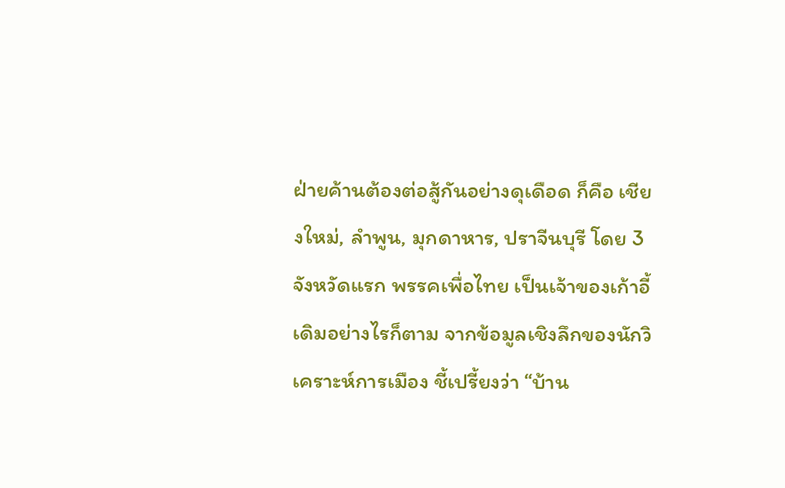ฝ่ายค้านต้องต่อสู้กันอย่างดุเดือด ก็คือ เชียงใหม่, ลำพูน, มุกดาหาร, ปราจีนบุรี โดย 3 จังหวัดแรก พรรคเพื่อไทย เป็นเจ้าของเก้าอี้เดิมอย่างไรก็ตาม จากข้อมูลเชิงลึกของนักวิเคราะห์การเมือง ชี้เปรี้ยงว่า “บ้าน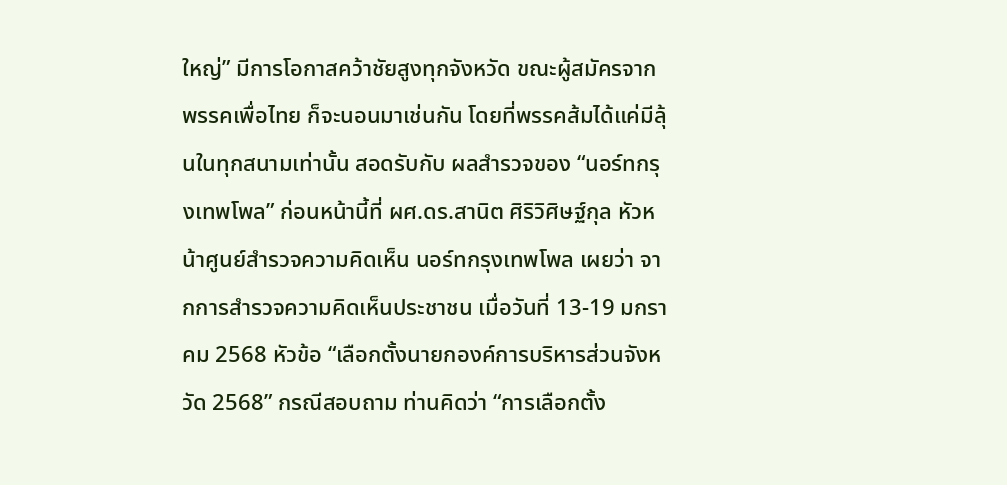ใหญ่” มีการโอกาสคว้าชัยสูงทุกจังหวัด ขณะผู้สมัครจากพรรคเพื่อไทย ก็จะนอนมาเช่นกัน โดยที่พรรคส้มได้แค่มีลุ้นในทุกสนามเท่านั้น สอดรับกับ ผลสำรวจของ “นอร์ทกรุงเทพโพล” ก่อนหน้านี้ที่ ผศ.ดร.สานิต ศิริวิศิษฐ์กุล หัวหน้าศูนย์สำรวจความคิดเห็น นอร์ทกรุงเทพโพล เผยว่า จากการสำรวจความคิดเห็นประชาชน เมื่อวันที่ 13-19 มกราคม 2568 หัวข้อ “เลือกตั้งนายกองค์การบริหารส่วนจังหวัด 2568” กรณีสอบถาม ท่านคิดว่า “การเลือกตั้ง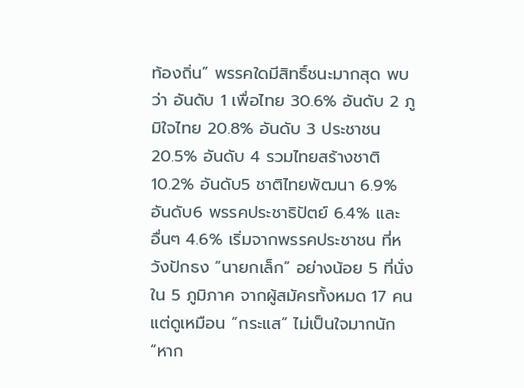ท้องถิ่น” พรรคใดมีสิทธิ์ชนะมากสุด พบว่า อันดับ 1 เพื่อไทย 30.6% อันดับ 2 ภูมิใจไทย 20.8% อันดับ 3 ประชาชน 20.5% อันดับ 4 รวมไทยสร้างชาติ 10.2% อันดับ5 ชาติไทยพัฒนา 6.9% อันดับ6 พรรคประชาธิปัตย์ 6.4% และ อื่นๆ 4.6% เริ่มจากพรรคประชาชน ที่หวังปักธง “นายกเล็ก” อย่างน้อย 5 ที่นั่ง ใน 5 ภูมิภาค จากผู้สมัครทั้งหมด 17 คน แต่ดูเหมือน “กระแส” ไม่เป็นใจมากนัก “หาก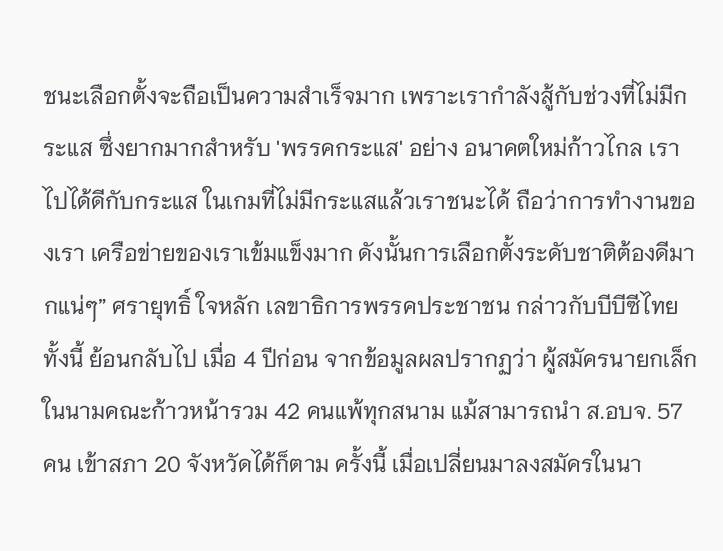ชนะเลือกตั้งจะถือเป็นความสำเร็จมาก เพราะเรากำลังสู้กับช่วงที่ไม่มีกระแส ซึ่งยากมากสำหรับ 'พรรคกระแส' อย่าง อนาคตใหม่ก้าวไกล เราไปได้ดีกับกระแส ในเกมที่ไม่มีกระแสแล้วเราชนะได้ ถือว่าการทำงานของเรา เครือข่ายของเราเข้มแข็งมาก ดังนั้นการเลือกตั้งระดับชาติต้องดีมากแน่ๆ” ศรายุทธิ์ ใจหลัก เลขาธิการพรรคประชาชน กล่าวกับบีบีซีไทย ทั้งนี้ ย้อนกลับไป เมื่อ 4 ปีก่อน จากข้อมูลผลปรากฏว่า ผู้สมัครนายกเล็กในนามคณะก้าวหน้ารวม 42 คนแพ้ทุกสนาม แม้สามารถนำ ส.อบจ. 57 คน เข้าสภา 20 จังหวัดได้ก็ตาม ครั้งนี้ เมื่อเปลี่ยนมาลงสมัครในนา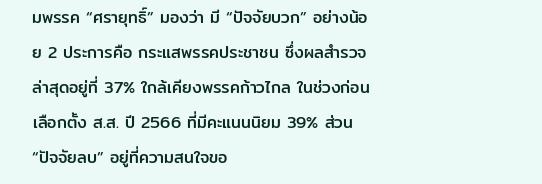มพรรค “ศรายุทธิ์” มองว่า มี “ปัจจัยบวก” อย่างน้อย 2 ประการคือ กระแสพรรคประชาชน ซึ่งผลสำรวจล่าสุดอยู่ที่ 37% ใกล้เคียงพรรคก้าวไกล ในช่วงก่อนเลือกตั้ง ส.ส. ปี 2566 ที่มีคะแนนนิยม 39% ส่วน “ปัจจัยลบ” อยู่ที่ความสนใจขอ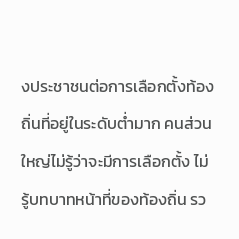งประชาชนต่อการเลือกตั้งท้องถิ่นที่อยู่ในระดับต่ำมาก คนส่วนใหญ่ไม่รู้ว่าจะมีการเลือกตั้ง ไม่รู้บทบาทหน้าที่ของท้องถิ่น รว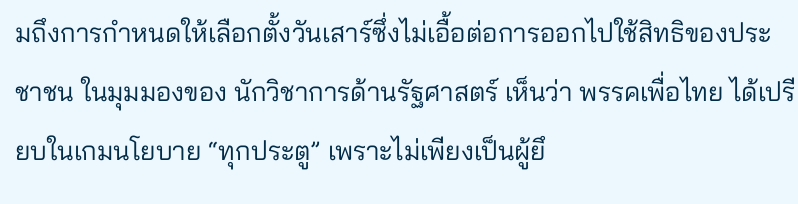มถึงการกำหนดให้เลือกตั้งวันเสาร์ซึ่งไม่เอื้อต่อการออกไปใช้สิทธิของประชาชน ในมุมมองของ นักวิชาการด้านรัฐศาสตร์ เห็นว่า พรรคเพื่อไทย ได้เปรียบในเกมนโยบาย “ทุกประตู” เพราะไม่เพียงเป็นผู้ยึ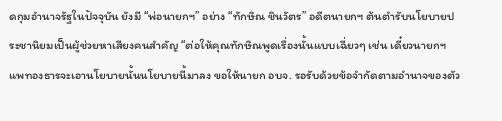ดกุมอำนาจรัฐในปัจจุบัน ยังมี “พ่อนายกฯ” อย่าง “ทักษิณ ชินวัตร” อดีตนายกฯ ต้นตำรับนโยบายประชานิยมเป็นผู้ช่วยหาเสียงคนสำคัญ “ต่อให้คุณทักษิณพูดเรื่องนั้นแบบเฉี่ยวๆ เช่น เดี๋ยวนายกฯ แพทองธารจะเอานโยบายนั้นนโยบายนี้มาลง ขอให้นายก อบจ. รอรับด้วยข้อจำกัดตามอำนาจของตัว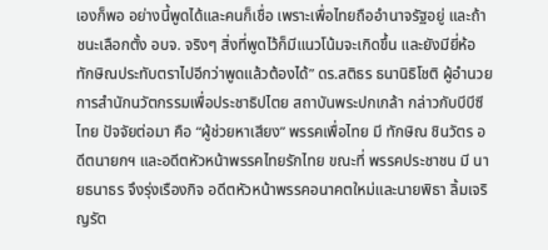เองก็พอ อย่างนี้พูดได้และคนก็เชื่อ เพราะเพื่อไทยถืออำนาจรัฐอยู่ และถ้าชนะเลือกตั้ง อบจ. จริงๆ สิ่งที่พูดไว้ก็มีแนวโน้มจะเกิดขึ้น และยังมียี่ห้อทักษิณประทับตราไปอีกว่าพูดแล้วต้องได้” ดร.สติธร ธนานิธิโชติ ผู้อำนวยการสำนักนวัตกรรมเพื่อประชาธิปไตย สถาบันพระปกเกล้า กล่าวกับบีบีซีไทย ปัจจัยต่อมา คือ “ผู้ช่วยหาเสียง” พรรคเพื่อไทย มี ทักษิณ ชินวัตร อดีตนายกฯ และอดีตหัวหน้าพรรคไทยรักไทย ขณะที่ พรรคประชาชน มี นายธนาธร จึงรุ่งเรืองกิจ อดีตหัวหน้าพรรคอนาคตใหม่และนายพิธา ลิ้มเจริญรัต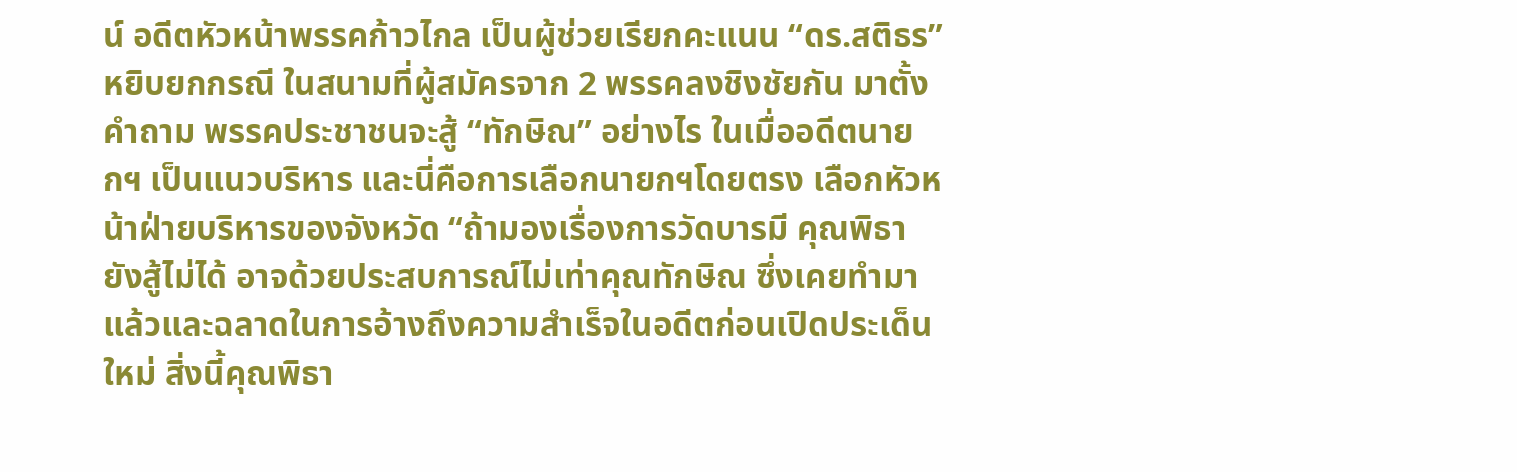น์ อดีตหัวหน้าพรรคก้าวไกล เป็นผู้ช่วยเรียกคะแนน “ดร.สติธร” หยิบยกกรณี ในสนามที่ผู้สมัครจาก 2 พรรคลงชิงชัยกัน มาตั้งคำถาม พรรคประชาชนจะสู้ “ทักษิณ” อย่างไร ในเมื่ออดีตนายกฯ เป็นแนวบริหาร และนี่คือการเลือกนายกฯโดยตรง เลือกหัวหน้าฝ่ายบริหารของจังหวัด “ถ้ามองเรื่องการวัดบารมี คุณพิธายังสู้ไม่ได้ อาจด้วยประสบการณ์ไม่เท่าคุณทักษิณ ซึ่งเคยทำมาแล้วและฉลาดในการอ้างถึงความสำเร็จในอดีตก่อนเปิดประเด็นใหม่ สิ่งนี้คุณพิธา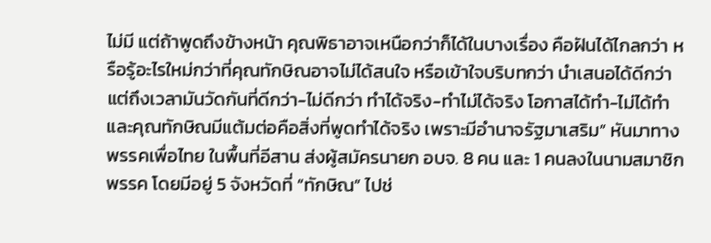ไม่มี แต่ถ้าพูดถึงข้างหน้า คุณพิธาอาจเหนือกว่าก็ได้ในบางเรื่อง คือฝันได้ไกลกว่า หรือรู้อะไรใหม่กว่าที่คุณทักษิณอาจไม่ได้สนใจ หรือเข้าใจบริบทกว่า นำเสนอได้ดีกว่า แต่ถึงเวลามันวัดกันที่ดีกว่า-ไม่ดีกว่า ทำได้จริง-ทำไม่ได้จริง โอกาสได้ทำ-ไม่ได้ทำ และคุณทักษิณมีแต้มต่อคือสิ่งที่พูดทำได้จริง เพราะมีอำนาจรัฐมาเสริม” หันมาทางพรรคเพื่อไทย ในพื้นที่อีสาน ส่งผู้สมัครนายก อบจ. 8 คน และ 1 คนลงในนามสมาชิกพรรค โดยมีอยู่ 5 จังหวัดที่ “ทักษิณ” ไปช่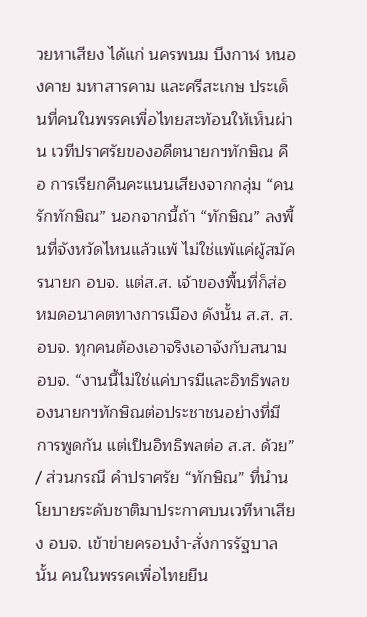วยหาเสียง ได้แก่ นครพนม บึงกาฬ หนองคาย มหาสารคาม และศรีสะเกษ ประเด็นที่คนในพรรคเพื่อไทยสะท้อนให้เห็นผ่าน เวทีปราศรัยของอดีตนายกฯทักษิณ คือ การเรียกคืนคะแนนเสียงจากกลุ่ม “คนรักทักษิณ” นอกจากนี้ถ้า “ทักษิณ” ลงพื้นที่จังหวัดไหนแล้วแพ้ ไม่ใช่แพ้แค่ผู้สมัครนายก อบจ. แต่ส.ส. เจ้าของพื้นที่ก็ส่อหมดอนาคตทางการเมือง ดังนั้น ส.ส. ส.อบจ. ทุกคนต้องเอาจริงเอาจังกับสนาม อบจ. “งานนี้ไม่ใช่แค่บารมีและอิทธิพลของนายกฯทักษิณต่อประชาชนอย่างที่มีการพูดกัน แต่เป็นอิทธิพลต่อ ส.ส. ด้วย” / ส่วนกรณี คำปราศรัย “ทักษิณ” ที่นำนโยบายระดับชาติมาประกาศบนเวทีหาเสียง อบจ. เข้าข่ายครอบงำ-สั่งการรัฐบาลนั้น คนในพรรคเพื่อไทยยืน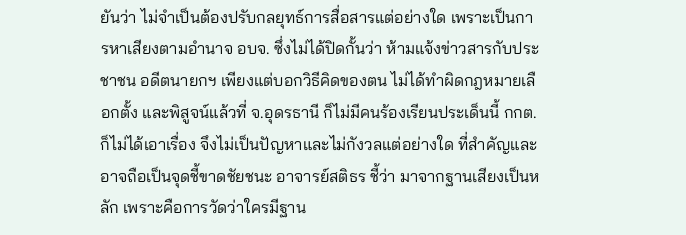ยันว่า ไม่จำเป็นต้องปรับกลยุทธ์การสื่อสารแต่อย่างใด เพราะเป็นการหาเสียงตามอำนาจ อบจ. ซึ่งไม่ได้ปิดกั้นว่า ห้ามแจ้งข่าวสารกับประชาชน อดีตนายกฯ เพียงแต่บอกวิธีคิดของตน ไม่ได้ทำผิดกฎหมายเลือกตั้ง และพิสูจน์แล้วที่ จ.อุดรธานี ก็ไม่มีคนร้องเรียนประเด็นนี้ กกต. ก็ไม่ได้เอาเรื่อง จึงไม่เป็นปัญหาและไม่กังวลแต่อย่างใด ที่สำคัญและอาจถือเป็นจุดชี้ขาดชัยชนะ อาจารย์สติธร ชี้ว่า มาจากฐานเสียงเป็นหลัก เพราะคือการวัดว่าใครมีฐาน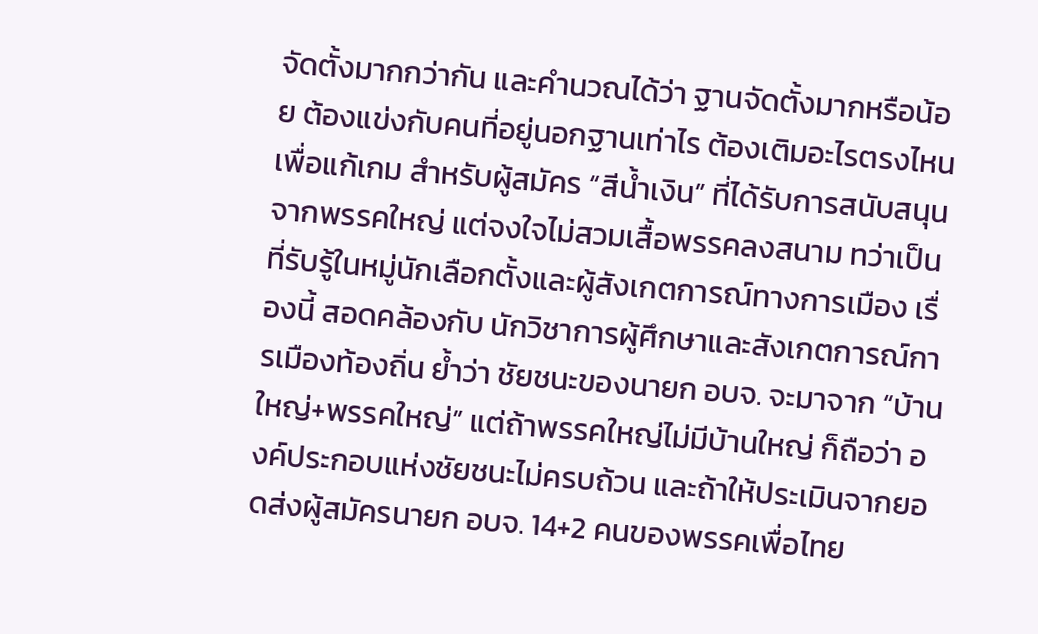จัดตั้งมากกว่ากัน และคำนวณได้ว่า ฐานจัดตั้งมากหรือน้อย ต้องแข่งกับคนที่อยู่นอกฐานเท่าไร ต้องเติมอะไรตรงไหนเพื่อแก้เกม สำหรับผู้สมัคร “สีน้ำเงิน” ที่ได้รับการสนับสนุนจากพรรคใหญ่ แต่จงใจไม่สวมเสื้อพรรคลงสนาม ทว่าเป็นที่รับรู้ในหมู่นักเลือกตั้งและผู้สังเกตการณ์ทางการเมือง เรื่องนี้ สอดคล้องกับ นักวิชาการผู้ศึกษาและสังเกตการณ์การเมืองท้องถิ่น ย้ำว่า ชัยชนะของนายก อบจ. จะมาจาก “บ้านใหญ่+พรรคใหญ่” แต่ถ้าพรรคใหญ่ไม่มีบ้านใหญ่ ก็ถือว่า องค์ประกอบแห่งชัยชนะไม่ครบถ้วน และถ้าให้ประเมินจากยอดส่งผู้สมัครนายก อบจ. 14+2 คนของพรรคเพื่อไทย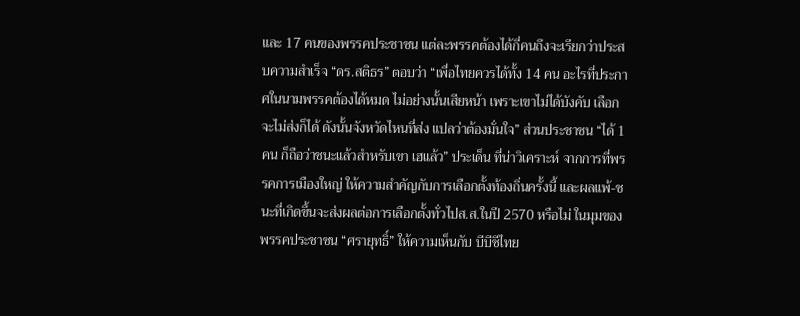และ 17 คนของพรรคประชาชน แต่ละพรรคต้องได้กี่คนถึงจะเรียกว่าประสบความสำเร็จ “ดร.สติธร” ตอบว่า “เพื่อไทยควรได้ทั้ง 14 คน อะไรที่ประกาศในนามพรรคต้องได้หมด ไม่อย่างนั้นเสียหน้า เพราะเขาไม่ได้บังคับ เลือกจะไม่ส่งก็ได้ ดังนั้นจังหวัดไหนที่ส่ง แปลว่าต้องมั่นใจ” ส่วนประชาชน “ได้ 1 คน ก็ถือว่าชนะแล้วสำหรับเขา เฮแล้ว” ประเด็น ที่น่าวิเคราะห์ จากการที่พรรคการเมืองใหญ่ ให้ความสำคัญกับการเลือกตั้งท้องถิ่นครั้งนี้ และผลแพ้-ชนะที่เกิดขึ้นจะส่งผลต่อการเลือกตั้งทั่วไปส.ส.ในปี 2570 หรือไม่ ในมุมของพรรคประชาชน “ศรายุทธิ์” ให้ความเห็นกับ บีบีซีไทย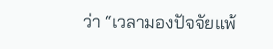ว่า “เวลามองปัจจัยแพ้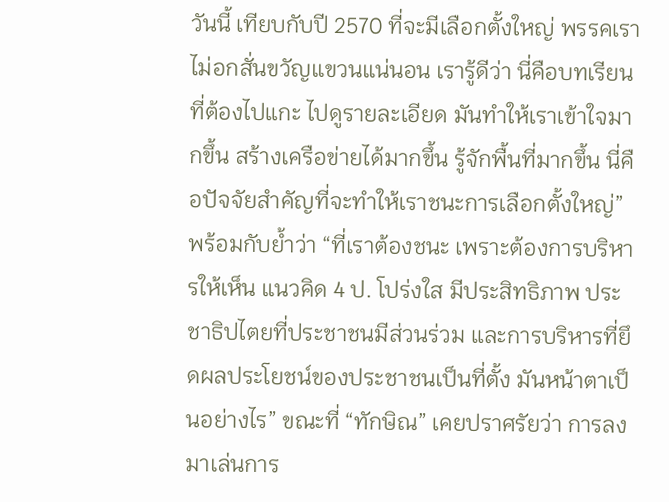วันนี้ เทียบกับปี 2570 ที่จะมีเลือกตั้งใหญ่ พรรคเราไม่อกสั่นขวัญแขวนแน่นอน เรารู้ดีว่า นี่คือบทเรียนที่ต้องไปแกะ ไปดูรายละเอียด มันทำให้เราเข้าใจมากขึ้น สร้างเครือข่ายได้มากขึ้น รู้จักพื้นที่มากขึ้น นี่คือปัจจัยสำคัญที่จะทำให้เราชนะการเลือกตั้งใหญ่” พร้อมกับย้ำว่า “ที่เราต้องชนะ เพราะต้องการบริหารให้เห็น แนวคิด 4 ป. โปร่งใส มีประสิทธิภาพ ประชาธิปไตยที่ประชาชนมีส่วนร่วม และการบริหารที่ยึดผลประโยชน์ของประชาชนเป็นที่ตั้ง มันหน้าตาเป็นอย่างไร” ขณะที่ “ทักษิณ” เคยปราศรัยว่า การลงมาเล่นการ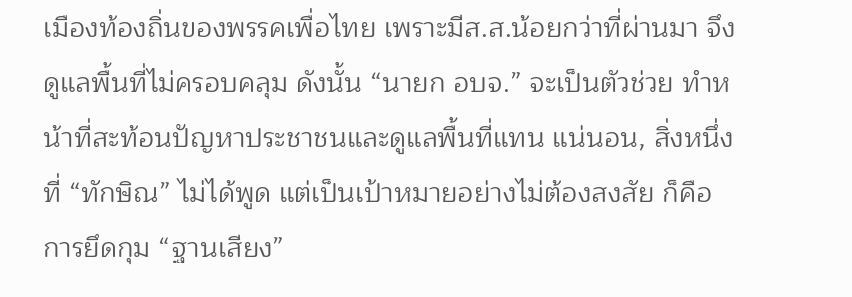เมืองท้องถิ่นของพรรคเพื่อไทย เพราะมีส.ส.น้อยกว่าที่ผ่านมา จึงดูแลพื้นที่ไม่ครอบคลุม ดังนั้น “นายก อบจ.” จะเป็นตัวช่วย ทำหน้าที่สะท้อนปัญหาประชาชนและดูแลพื้นที่แทน แน่นอน, สิ่งหนึ่งที่ “ทักษิณ” ไม่ได้พูด แต่เป็นเป้าหมายอย่างไม่ต้องสงสัย ก็คือ การยึดกุม “ฐานเสียง”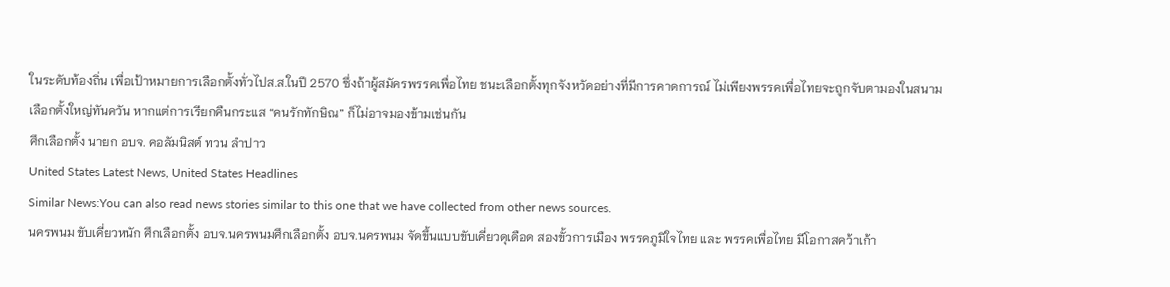ในระดับท้องถิ่น เพื่อเป้าหมายการเลือกตั้งทั่วไปส.ส.ในปี 2570 ซึ่งถ้าผู้สมัครพรรคเพื่อไทย ชนะเลือกตั้งทุกจังหวัดอย่างที่มีการคาดการณ์ ไม่เพียงพรรคเพื่อไทยจะถูกจับตามองในสนามเลือกตั้งใหญ่ทันควัน หากแต่การเรียกคืนกระแส “คนรักทักษิณ” ก็ไม่อาจมองข้ามเช่นกัน
ศึกเลือกตั้ง นายก อบจ. คอลัมนิสต์ ทวน ลำปาว
United States Latest News, United States Headlines
Similar News:You can also read news stories similar to this one that we have collected from other news sources.
นครพนม ขับเคี่ยวหนัก ศึกเลือกตั้ง อบจ.นครพนมศึกเลือกตั้ง อบจ.นครพนม จัดขึ้นแบบขับเคี่ยวดุเดือด สองขั้วการเมือง พรรคภูมิใจไทย และ พรรคเพื่อไทย มีโอกาสคว้าเก้า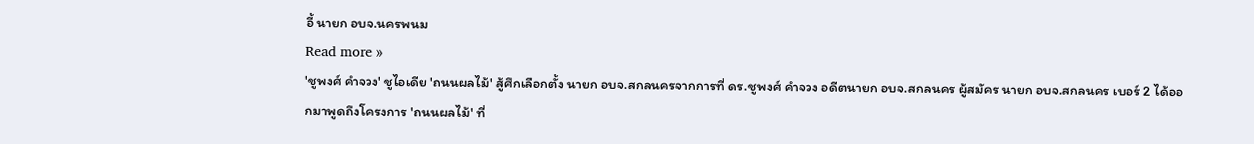อี้ นายก อบจ.นครพนม
Read more »
'ชูพงศ์ คำจวง' ชูไอเดีย 'ถนนผลไม้' สู้ศึกเลือกตั้ง นายก อบจ.สกลนครจากการที่ ดร.ชูพงศ์ คำจวง อดีตนายก อบจ.สกลนคร ผู้สมัคร นายก อบจ.สกลนคร เบอร์ 2 ได้ออกมาพูดถึงโครงการ 'ถนนผลไม้' ที่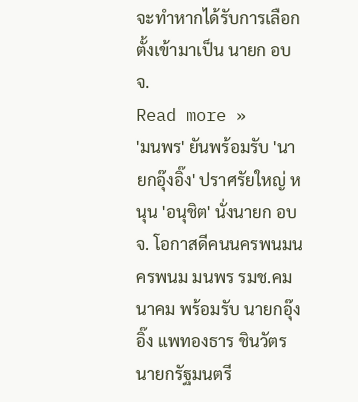จะทำหากได้รับการเลือกตั้งเข้ามาเป็น นายก อบจ.
Read more »
'มนพร' ยันพร้อมรับ 'นายกอุ๊งอิ๊ง' ปราศรัยใหญ่ หนุน 'อนุชิต' นั่งนายก อบจ. โอกาสดีคนนครพนมนครพนม มนพร รมช.คมนาคม พร้อมรับ นายกอุ๊งอิ๊ง แพทองธาร ชินวัตร นายกรัฐมนตรี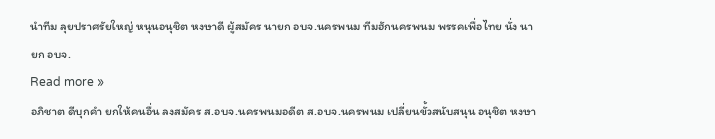นำทีม ลุยปราศรัยใหญ่ หนุนอนุชิต หงษาดี ผู้สมัคร นายก อบจ.นครพนม ทีมฮักนครพนม พรรคเพื่อไทย นั่ง นายก อบจ.
Read more »
อภิชาต ดีบุกคำ ยกให้คนอื่น ลงสมัคร ส.อบจ.นครพนมอดีต ส.อบจ.นครพนม เปลี่ยนขั้วสนับสนุน อนุชิต หงษา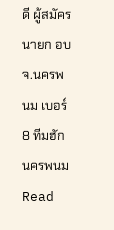ดี ผู้สมัคร นายก อบจ.นครพนม เบอร์ 8 ทีมฮักนครพนม
Read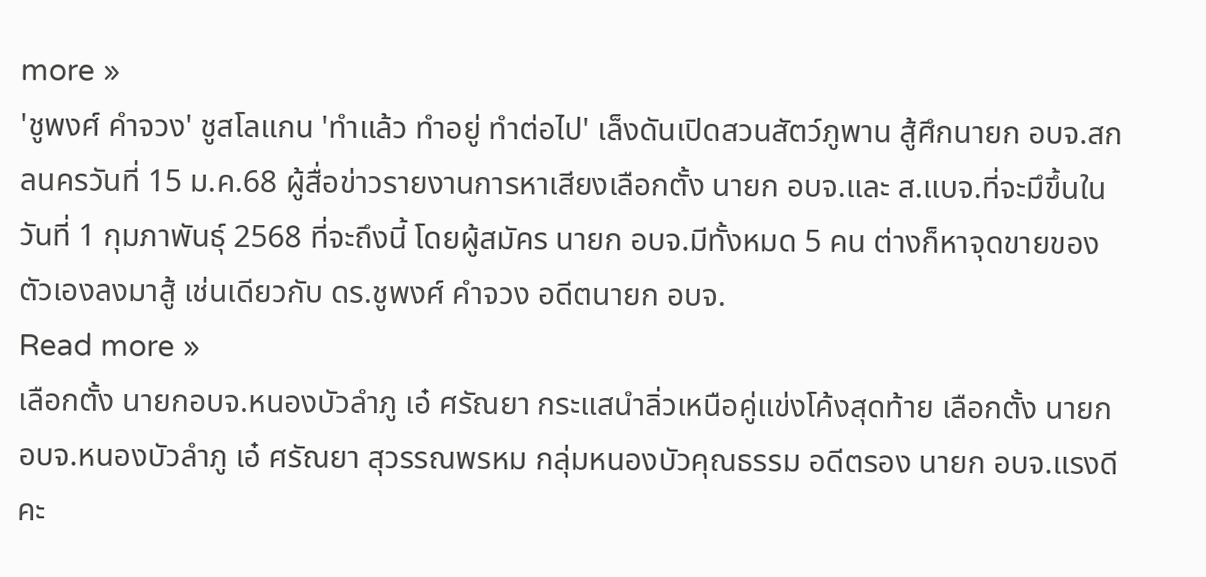more »
'ชูพงศ์ คำจวง' ชูสโลแกน 'ทำแล้ว ทำอยู่ ทำต่อไป' เล็งดันเปิดสวนสัตว์ภูพาน สู้ศึกนายก อบจ.สกลนครวันที่ 15 ม.ค.68 ผู้สื่อข่าวรายงานการหาเสียงเลือกตั้ง นายก อบจ.และ ส.แบจ.ที่จะมึขึ้นในวันที่ 1 กุมภาพันธุ์ 2568 ที่จะถึงนี้ โดยผู้สมัคร นายก อบจ.มีทั้งหมด 5 คน ต่างก็หาจุดขายของตัวเองลงมาสู้ เช่นเดียวกับ ดร.ชูพงศ์ คำจวง อดีตนายก อบจ.
Read more »
เลือกตั้ง นายกอบจ.หนองบัวลำภู เอ๋ ศรัณยา กระแสนำลิ่วเหนือคู่แข่งโค้งสุดท้าย เลือกตั้ง นายก อบจ.หนองบัวลำภู เอ๋ ศรัณยา สุวรรณพรหม กลุ่มหนองบัวคุณธรรม อดีตรอง นายก อบจ.แรงดี คะ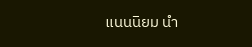แนนนิยม นำ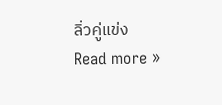ลิ่วคู่แข่ง
Read more »